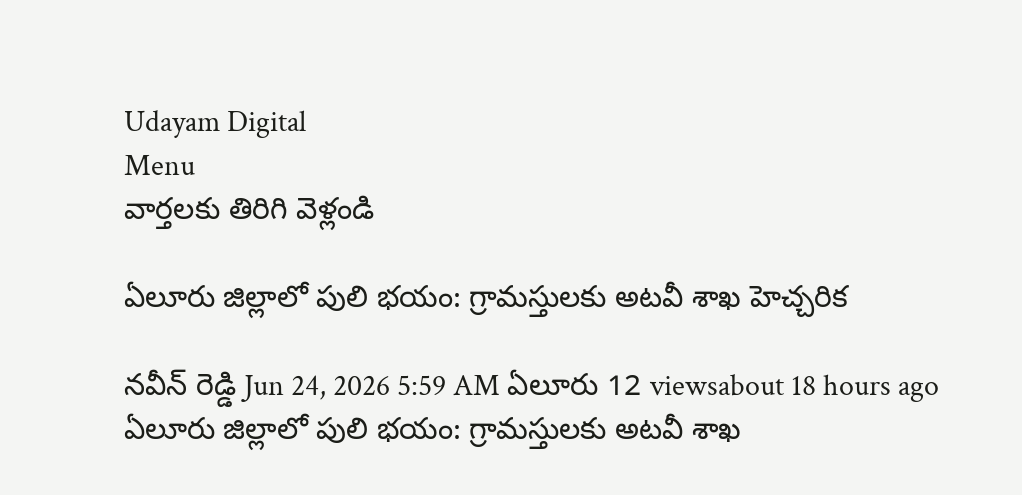Udayam Digital
Menu
వార్తలకు తిరిగి వెళ్లండి

ఏలూరు జిల్లాలో పులి భయం: గ్రామస్తులకు అటవీ శాఖ హెచ్చరిక

నవీన్ రెడ్డి Jun 24, 2026 5:59 AM ఏలూరు 12 viewsabout 18 hours ago
ఏలూరు జిల్లాలో పులి భయం: గ్రామస్తులకు అటవీ శాఖ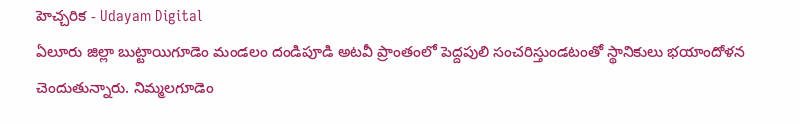హెచ్చరిక - Udayam Digital
ఏలూరు జిల్లా బుట్టాయిగూడెం మండలం దండిపూడి అటవీ ప్రాంతంలో పెద్దపులి సంచరిస్తుండటంతో స్థానికులు భయాందోళన చెందుతున్నారు. నిమ్మలగూడెం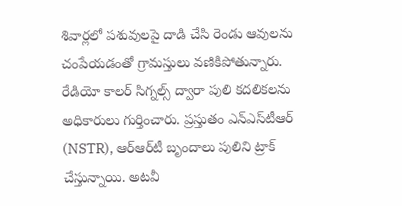శివార్లలో పశువులపై దాడి చేసి రెండు ఆవులను చంపేయడంతో గ్రామస్తులు వణికిపోతున్నారు. రేడియో కాలర్ సిగ్నల్స్ ద్వారా పులి కదలికలను అధికారులు గుర్తించారు. ప్రస్తుతం ఎన్‌ఎస్‌టీఆర్ (NSTR), ఆర్‌ఆర్‌టీ బృందాలు పులిని ట్రాక్ చేస్తున్నాయి. అటవీ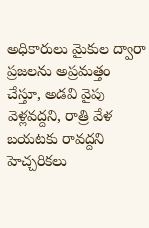అధికారులు మైకుల ద్వారా ప్రజలను అప్రమత్తం చేస్తూ, అడవి వైపు వెళ్లవద్దని, రాత్రి వేళ బయటకు రావద్దని హెచ్చరికలు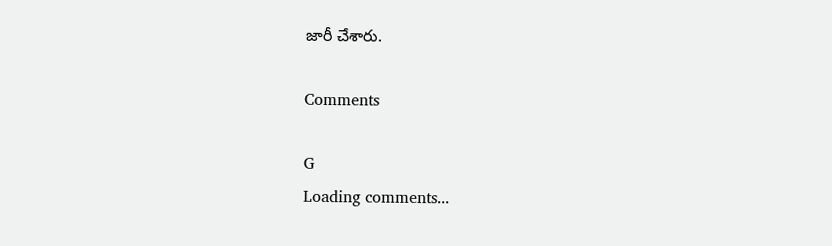జారీ చేశారు.

Comments

G
Loading comments...